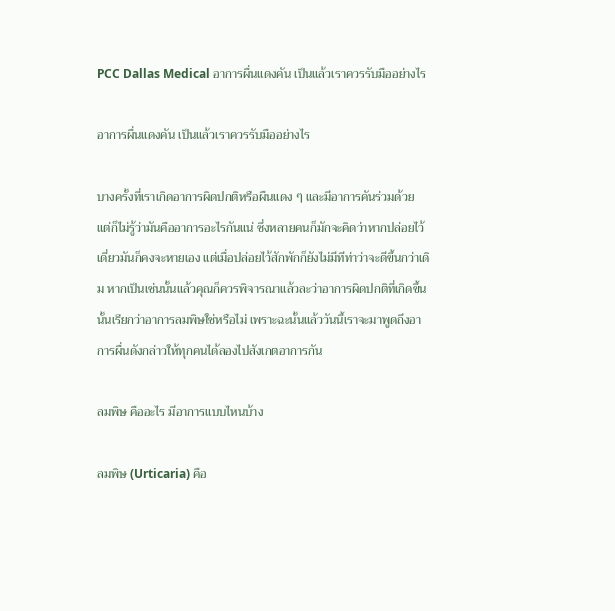PCC Dallas Medical อาการผื่นแดงคัน เป็นแล้วเราควรรับมืออย่างไร

อาการผื่นแดงคัน เป็นแล้วเราควรรับมืออย่างไร

บางครั้งที่เราเกิดอาการผิดปกติหรือผืนแดง ๆ และมีอาการคันร่วมด้วย แต่ก็ไม่รู้ว่ามันคืออาการอะไรกันแน่ ซึ่งหลายคนก็มักจะคิดว่าหากปล่อยไว้เดี่ยวมันก็คงจะหายเอง แต่เมื่อปล่อยไว้สักพักก็ยังไม่มีทีท่าว่าจะดีขึ้นกว่าเดิม หากเป็นเช่นนั้นแล้วคุณก็ควรพิจารณาแล้วละว่าอาการผิดปกติที่เกิดขึ้นนั้นเรียกว่าอาการลมพิษใช่หรือไม่ เพราะฉะนั้นแล้ววันนี้เราจะมาพูดถึงอาการผื่นดังกล่าวให้ทุกคนได้ลองไปสังเกตอาการกัน

ลมพิษ คืออะไร มีอาการแบบไหนบ้าง

ลมพิษ (Urticaria) คือ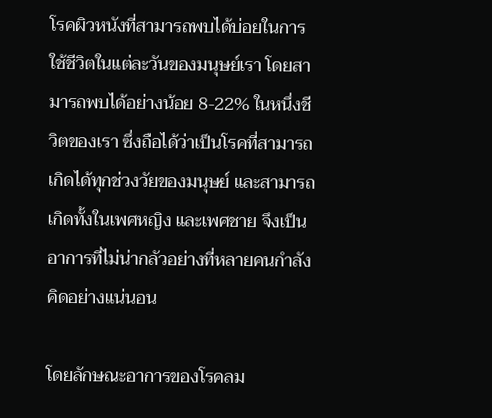โรคผิวหนังที่สามารถพบได้บ่อยในการใช้ชีวิตในแต่ละวันของมนุษย์เรา โดยสามารถพบได้อย่างน้อย 8-22% ในหนึ่งชีวิตของเรา ซึ่งถือได้ว่าเป็นโรคที่สามารถเกิดได้ทุกช่วงวัยของมนุษย์ และสามารถเกิดทั้งในเพศหญิง และเพศชาย จึงเป็นอาการที่ไม่น่ากลัวอย่างที่หลายคนกำลังคิดอย่างแน่นอน

โดยลักษณะอาการของโรคลม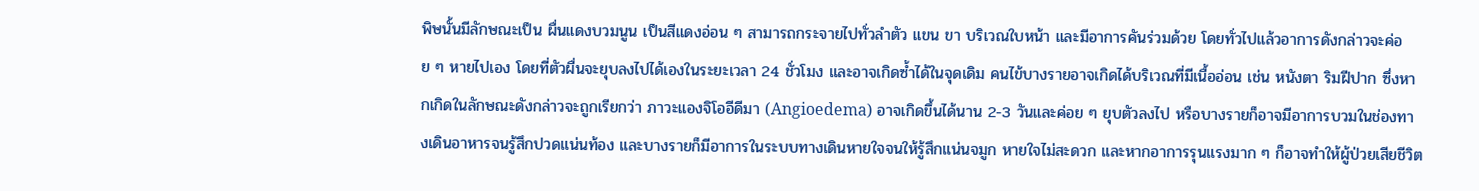พิษนั้นมีลักษณะเป็น ผื่นแดงบวมนูน เป็นสีแดงอ่อน ๆ สามารถกระจายไปทั่วลำตัว แขน ขา บริเวณใบหน้า และมีอาการคันร่วมด้วย โดยทั่วไปแล้วอาการดังกล่าวจะค่อย ๆ หายไปเอง โดยที่ตัวผื่นจะยุบลงไปได้เองในระยะเวลา 24 ชั่วโมง และอาจเกิดซ้ำได้ในจุดเดิม คนไข้บางรายอาจเกิดได้บริเวณที่มีเนื้ออ่อน เช่น หนังตา ริมฝีปาก ซึ่งหากเกิดในลักษณะดังกล่าวจะถูกเรียกว่า ภาวะแองจิโออีดีมา (Angioedema) อาจเกิดขึ้นได้นาน 2-3 วันและค่อย ๆ ยุบตัวลงไป หรือบางรายก็อาจมีอาการบวมในช่องทางเดินอาหารจนรู้สึกปวดแน่นท้อง และบางรายก็มีอาการในระบบทางเดินหายใจจนให้รู้สึกแน่นจมูก หายใจไม่สะดวก และหากอาการรุนแรงมาก ๆ ก็อาจทำให้ผู้ป่วยเสียชีวิต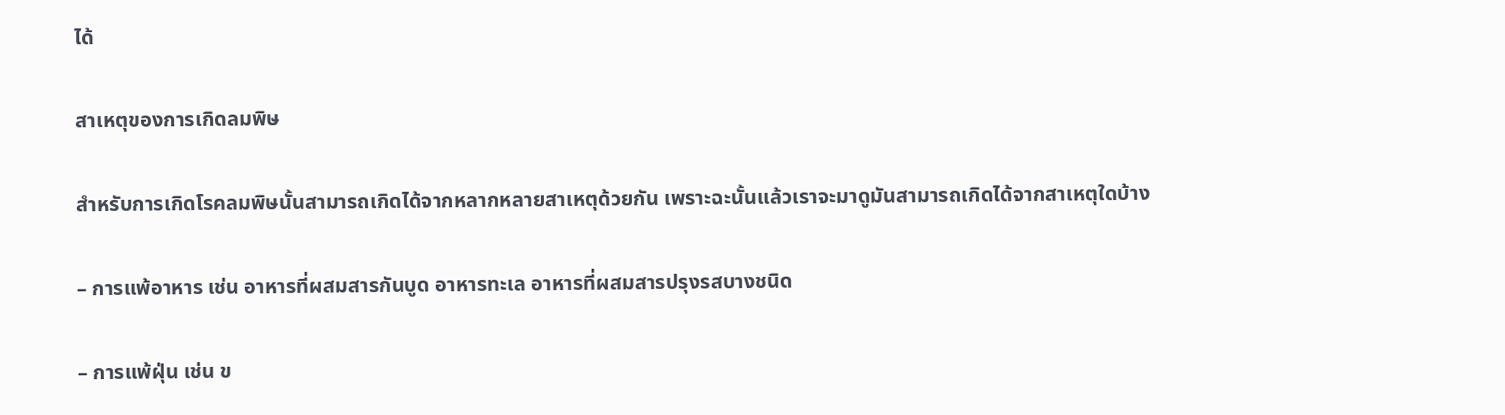ได้

สาเหตุของการเกิดลมพิษ

สำหรับการเกิดโรคลมพิษนั้นสามารถเกิดได้จากหลากหลายสาเหตุด้วยกัน เพราะฉะนั้นแล้วเราจะมาดูมันสามารถเกิดได้จากสาเหตุใดบ้าง

– การแพ้อาหาร เช่น อาหารที่ผสมสารกันบูด อาหารทะเล อาหารที่ผสมสารปรุงรสบางชนิด

– การแพ้ฝุ่น เช่น ข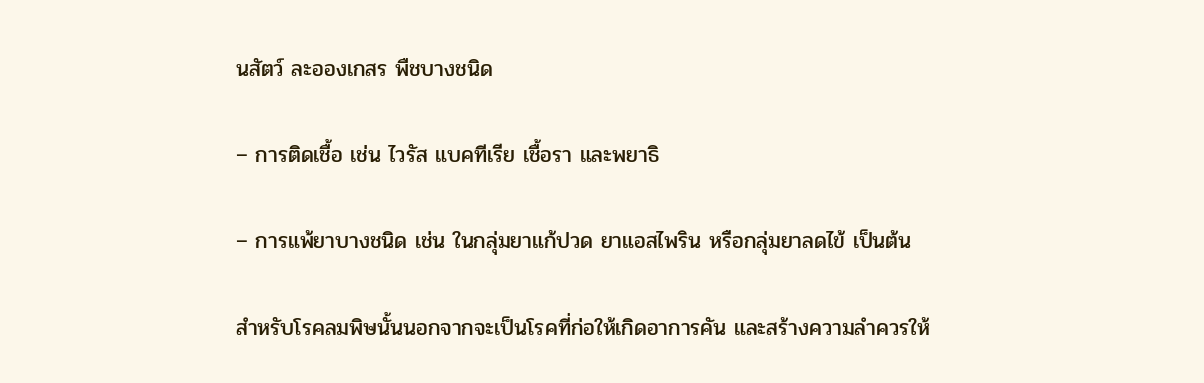นสัตว์ ละอองเกสร พืชบางชนิด

– การติดเชื้อ เช่น ไวรัส แบคทีเรีย เชื้อรา และพยาธิ

– การแพ้ยาบางชนิด เช่น ในกลุ่มยาแก้ปวด ยาแอสไพริน หรือกลุ่มยาลดไข้ เป็นต้น

สำหรับโรคลมพิษนั้นนอกจากจะเป็นโรคที่ก่อให้เกิดอาการคัน และสร้างความลำควรให้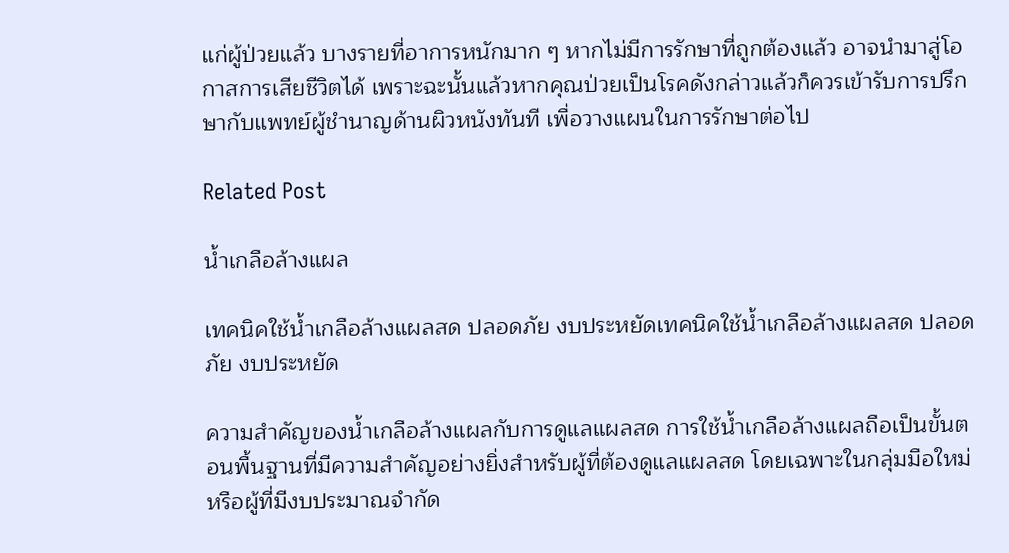แก่ผู้ป่วยแล้ว บางรายที่อาการหนักมาก ๆ หากไม่มีการรักษาที่ถูกต้องแล้ว อาจนำมาสู่โอกาสการเสียชีวิตได้ เพราะฉะนั้นแล้วหากคุณป่วยเป็นโรคดังกล่าวแล้วก็ควรเข้ารับการปรึกษากับแพทย์ผู้ชำนาญด้านผิวหนังทันที เพื่อวางแผนในการรักษาต่อไป

Related Post

น้ำเกลือล้างแผล

เทคนิคใช้น้ำเกลือล้างแผลสด ปลอดภัย งบประหยัดเทคนิคใช้น้ำเกลือล้างแผลสด ปลอดภัย งบประหยัด

ความสำคัญของน้ำเกลือล้างแผลกับการดูแลแผลสด การใช้น้ำเกลือล้างแผลถือเป็นขั้นตอนพื้นฐานที่มีความสำคัญอย่างยิ่งสำหรับผู้ที่ต้องดูแลแผลสด โดยเฉพาะในกลุ่มมือใหม่หรือผู้ที่มีงบประมาณจำกัด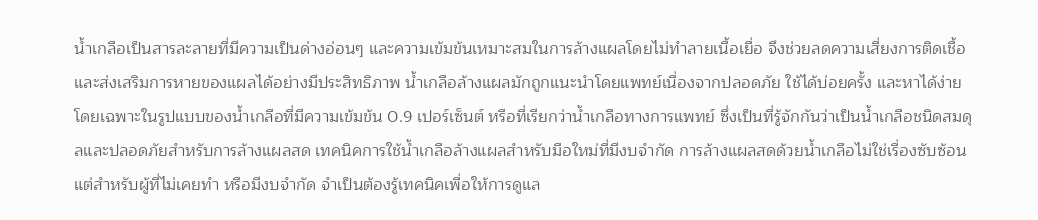น้ำเกลือเป็นสารละลายที่มีความเป็นด่างอ่อนๆ และความเข้มข้นเหมาะสมในการล้างแผลโดยไม่ทำลายเนื้อเยื่อ จึงช่วยลดความเสี่ยงการติดเชื้อและส่งเสริมการหายของแผลได้อย่างมีประสิทธิภาพ น้ำเกลือล้างแผลมักถูกแนะนำโดยแพทย์เนื่องจากปลอดภัย ใช้ได้บ่อยครั้ง และหาได้ง่าย โดยเฉพาะในรูปแบบของน้ำเกลือที่มีความเข้มข้น 0.9 เปอร์เซ็นต์ หรือที่เรียกว่าน้ำเกลือทางการแพทย์ ซึ่งเป็นที่รู้จักกันว่าเป็นน้ำเกลือชนิดสมดุลและปลอดภัยสำหรับการล้างแผลสด เทคนิคการใช้น้ำเกลือล้างแผลสำหรับมือใหม่ที่มีงบจำกัด การล้างแผลสดด้วยน้ำเกลือไม่ใช่เรื่องซับซ้อน แต่สำหรับผู้ที่ไม่เคยทำ หรือมีงบจำกัด จำเป็นต้องรู้เทคนิคเพื่อให้การดูแล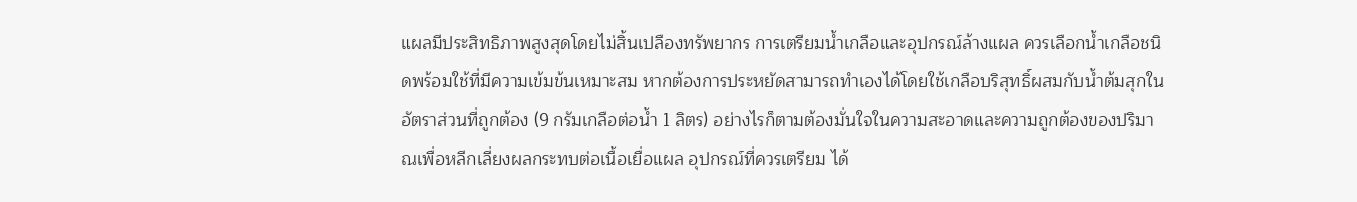แผลมีประสิทธิภาพสูงสุดโดยไม่สิ้นเปลืองทรัพยากร การเตรียมน้ำเกลือและอุปกรณ์ล้างแผล ควรเลือกน้ำเกลือชนิดพร้อมใช้ที่มีความเข้มข้นเหมาะสม หากต้องการประหยัดสามารถทำเองได้โดยใช้เกลือบริสุทธิ์ผสมกับน้ำต้มสุกในอัตราส่วนที่ถูกต้อง (9 กรัมเกลือต่อน้ำ 1 ลิตร) อย่างไรก็ตามต้องมั่นใจในความสะอาดและความถูกต้องของปริมาณเพื่อหลีกเลี่ยงผลกระทบต่อเนื้อเยื่อแผล อุปกรณ์ที่ควรเตรียม ได้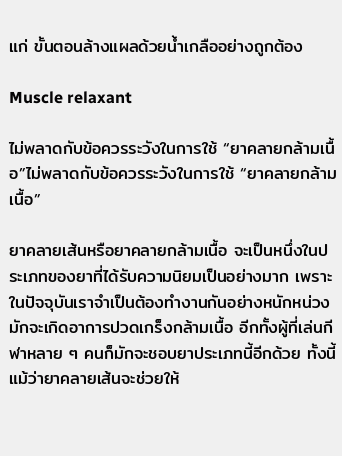แก่ ขั้นตอนล้างแผลด้วยน้ำเกลืออย่างถูกต้อง

Muscle relaxant

ไม่พลาดกับข้อควรระวังในการใช้ “ยาคลายกล้ามเนื้อ”ไม่พลาดกับข้อควรระวังในการใช้ “ยาคลายกล้ามเนื้อ”

ยาคลายเส้นหรือยาคลายกล้ามเนื้อ จะเป็นหนึ่งในประเภทของยาที่ได้รับความนิยมเป็นอย่างมาก เพราะในปัจจุบันเราจำเป็นต้องทำงานกันอย่างหนักหน่วง มักจะเกิดอาการปวดเกร็งกล้ามเนื้อ อีกทั้งผู้ที่เล่นกีฬาหลาย ๆ คนก็มักจะชอบยาประเภทนี้อีกด้วย ทั้งนี้แม้ว่ายาคลายเส้นจะช่วยให้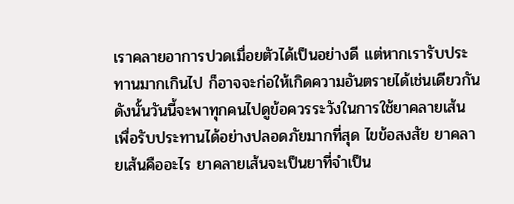เราคลายอาการปวดเมื่อยตัวได้เป็นอย่างดี แต่หากเรารับประทานมากเกินไป ก็อาจจะก่อให้เกิดความอันตรายได้เช่นเดียวกัน ดังนั้นวันนี้จะพาทุกคนไปดูข้อควรระวังในการใช้ยาคลายเส้น เพื่อรับประทานได้อย่างปลอดภัยมากที่สุด ไขข้อสงสัย ยาคลายเส้นคืออะไร ยาคลายเส้นจะเป็นยาที่จำเป็น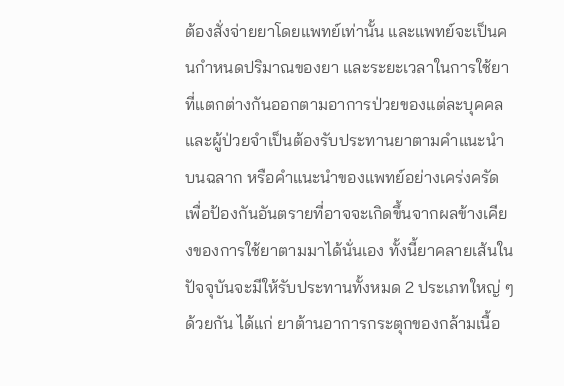ต้องสั่งจ่ายยาโดยแพทย์เท่านั้น และแพทย์จะเป็นคนกำหนดปริมาณของยา และระยะเวลาในการใช้ยาที่แตกต่างกันออกตามอาการป่วยของแต่ละบุคคล และผู้ป่วยจำเป็นต้องรับประทานยาตามคำแนะนำบนฉลาก หรือคำแนะนำของแพทย์อย่างเคร่งครัด เพื่อป้องกันอันตรายที่อาจจะเกิดขึ้นจากผลข้างเคียงของการใช้ยาตามมาได้นั่นเอง ทั้งนี้ยาคลายเส้นในปัจจุบันจะมีให้รับประทานทั้งหมด 2 ประเภทใหญ่ ๆ ด้วยกัน ได้แก่ ยาต้านอาการกระตุกของกล้ามเนื้อ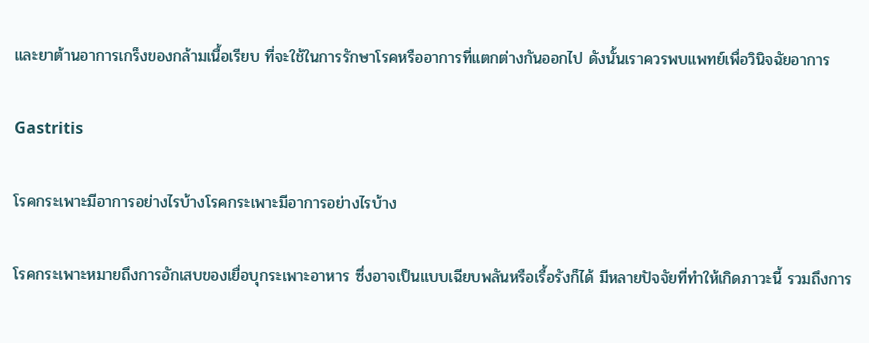และยาต้านอาการเกร็งของกล้ามเนื้อเรียบ ที่จะใช้ในการรักษาโรคหรืออาการที่แตกต่างกันออกไป ดังนั้นเราควรพบแพทย์เพื่อวินิจฉัยอาการ

Gastritis

โรคกระเพาะมีอาการอย่างไรบ้างโรคกระเพาะมีอาการอย่างไรบ้าง

โรคกระเพาะหมายถึงการอักเสบของเยื่อบุกระเพาะอาหาร ซึ่งอาจเป็นแบบเฉียบพลันหรือเรื้อรังก็ได้ มีหลายปัจจัยที่ทำให้เกิดภาวะนี้ รวมถึงการ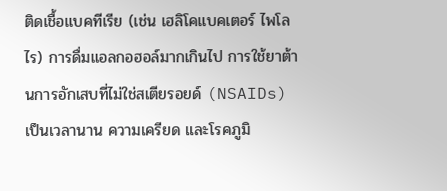ติดเชื้อแบคทีเรีย (เช่น เฮลิโคแบคเตอร์ ไพโลไร) การดื่มแอลกอฮอล์มากเกินไป การใช้ยาต้านการอักเสบที่ไม่ใช่สเตียรอยด์ (NSAIDs) เป็นเวลานาน ความเครียด และโรคภูมิ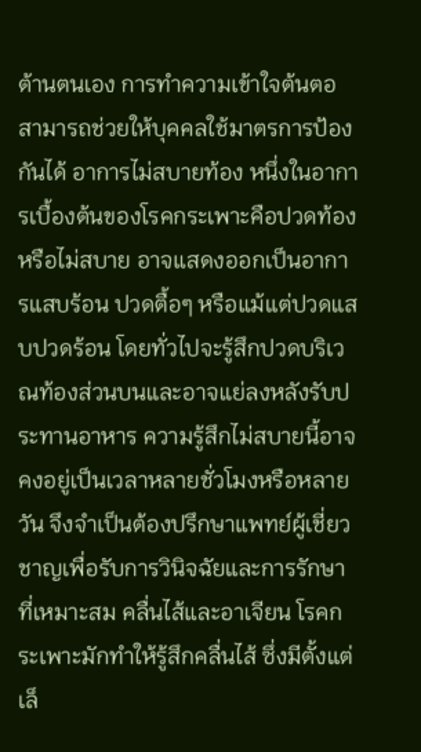ต้านตนเอง การทำความเข้าใจต้นตอสามารถช่วยให้บุคคลใช้มาตรการป้องกันได้ อาการไม่สบายท้อง หนึ่งในอาการเบื้องต้นของโรคกระเพาะคือปวดท้องหรือไม่สบาย อาจแสดงออกเป็นอาการแสบร้อน ปวดตื้อๆ หรือแม้แต่ปวดแสบปวดร้อน โดยทั่วไปจะรู้สึกปวดบริเวณท้องส่วนบนและอาจแย่ลงหลังรับประทานอาหาร ความรู้สึกไม่สบายนี้อาจคงอยู่เป็นเวลาหลายชั่วโมงหรือหลายวัน จึงจำเป็นต้องปรึกษาแพทย์ผู้เชี่ยวชาญเพื่อรับการวินิจฉัยและการรักษาที่เหมาะสม คลื่นไส้และอาเจียน โรคกระเพาะมักทำให้รู้สึกคลื่นไส้ ซึ่งมีตั้งแต่เล็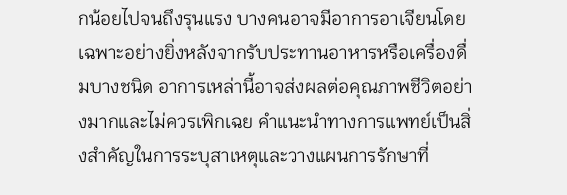กน้อยไปจนถึงรุนแรง บางคนอาจมีอาการอาเจียนโดยเฉพาะอย่างยิ่งหลังจากรับประทานอาหารหรือเครื่องดื่มบางชนิด อาการเหล่านี้อาจส่งผลต่อคุณภาพชีวิตอย่างมากและไม่ควรเพิกเฉย คำแนะนำทางการแพทย์เป็นสิ่งสำคัญในการระบุสาเหตุและวางแผนการรักษาที่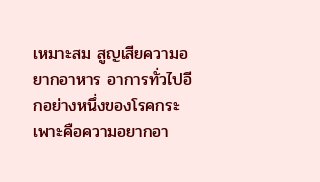เหมาะสม สูญเสียความอยากอาหาร อาการทั่วไปอีกอย่างหนึ่งของโรคกระเพาะคือความอยากอา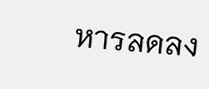หารลดลง